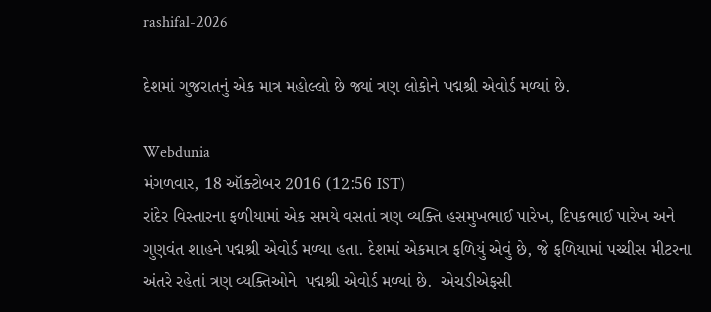rashifal-2026

દેશમાં ગુજરાતનું એક માત્ર મહોલ્લો છે જ્યાં ત્રણ લોકોને પદ્મશ્રી એવોર્ડ મળ્યાં છે.

Webdunia
મંગળવાર, 18 ઑક્ટોબર 2016 (12:56 IST)
રાંદેર વિસ્તારના ફળીયામાં એક સમયે વસતાં ત્રણ વ્યક્તિ હસમુખભાઈ પારેખ, દિપકભાઈ પારેખ અને ગુણવંત શાહને પદ્મશ્રી એવોર્ડ મળ્યા હતા. દેશમાં એકમાત્ર ફળિયું એવું છે, જે ફળિયામાં પચ્ચીસ મીટરના અંતરે રહેતાં ત્રણ વ્યક્તિઓને  પદ્મશ્રી એવોર્ડ મળ્યાં છે.  એચડીએફસી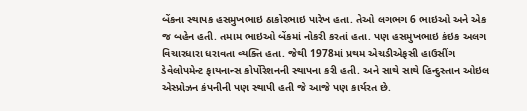બેંકના સ્થાપક હસમુખભાઇ ઠાકોરભાઇ પારેખ હતા. તેઓ લગભગ 6 ભાઇઓ અને એક જ બહેન હતી. તમામ ભાઇઓ બેંકમાં નોકરી કરતાં હતા. પણ હસમુખભાઇ કંઇક અલગ વિચારધારા ધરાવતા વ્યક્તિ હતા. જેથી 1978માં પ્રથમ એચડીએફસી હાઉસીંગ ડેવેલોપમેન્ટ ફાયનાન્સ કોર્પોરેશનની સ્થાપના કરી હતી. અને સાથે સાથે હિન્દુસ્તાન ઓઇલ એસ્પ્રોઝન કંપનીની પણ સ્થાપી હતી જે આજે પણ કાર્યરત છે.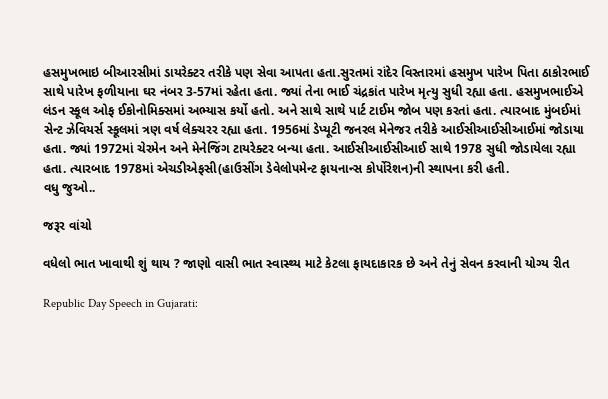હસમુખભાઇ બીઆરસીમાં ડાયરેક્ટર તરીકે પણ સેવા આપતા હતા.સુરતમાં રાંદેર વિસ્તારમાં હસમુખ પારેખ પિતા ઠાકોરભાઈ સાથે પારેખ ફળીયાના ઘર નંબર 3-57માં રહેતા હતા. જ્યાં તેના ભાઈ ચંદ્રકાંત પારેખ મૃત્યુ સુધી રહ્યા હતા. હસમુખભાઈએ લંડન સ્કૂલ ઓફ ઈકોનોમિક્સમાં અભ્યાસ કર્યો હતો. અને સાથે સાથે પાર્ટ ટાઈમ જોબ પણ કરતાં હતા. ત્યારબાદ મુંબઈમાં સેન્ટ ઝેવિયર્સ સ્કૂલમાં ત્રણ વર્ષ લેક્ચરર રહ્યા હતા. 1956માં ડેપ્યૂટી જનરલ મેનેજર તરીકે આઈસીઆઈસીઆઈમાં જોડાયા હતા. જ્યાં 1972માં ચેરમેન અને મેનેજિંગ ટાયરેક્ટર બન્યા હતા. આઈસીઆઈસીઆઈ સાથે 1978 સુધી જોડાયેલા રહ્યા હતા. ત્યારબાદ 1978માં એચડીએફસી(હાઉસીંગ ડેવેલોપમેન્ટ ફાયનાન્સ કોર્પોરેશન)ની સ્થાપના કરી હતી.
વધુ જુઓ..

જરૂર વાંચો

વધેલો ભાત ખાવાથી શું થાય ? જાણો વાસી ભાત સ્વાસ્થ્ય માટે કેટલા ફાયદાકારક છે અને તેનું સેવન કરવાની યોગ્ય રીત

Republic Day Speech in Gujarati: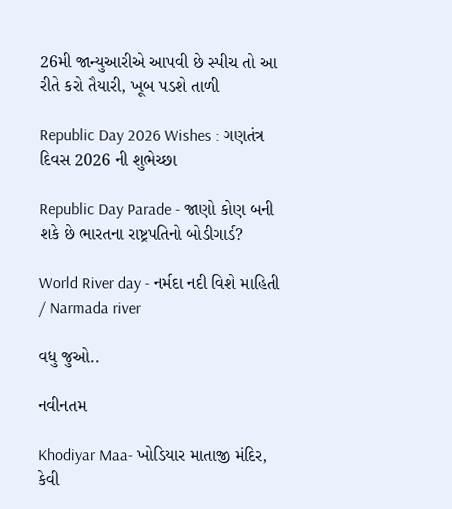26મી જાન્યુઆરીએ આપવી છે સ્પીચ તો આ રીતે કરો તૈયારી, ખૂબ પડશે તાળી

Republic Day 2026 Wishes : ગણતંત્ર દિવસ 2026 ની શુભેચ્છા

Republic Day Parade - જાણો કોણ બની શકે છે ભારતના રાષ્ટ્રપતિનો બોડીગાર્ડ?

World River day - નર્મદા નદી વિશે માહિતી / Narmada river

વધુ જુઓ..

નવીનતમ

Khodiyar Maa- ખોડિયાર માતાજી મંદિર, કેવી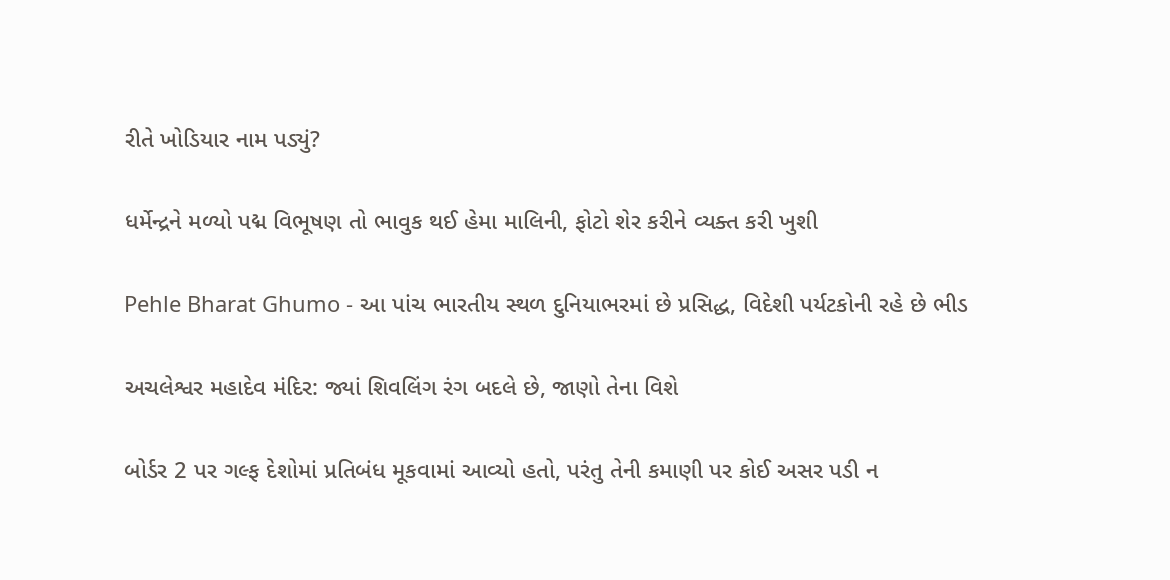રીતે ખોડિયાર નામ પડ્યું?

ધર્મેન્દ્રને મળ્યો પદ્મ વિભૂષણ તો ભાવુક થઈ હેમા માલિની, ફોટો શેર કરીને વ્યક્ત કરી ખુશી

Pehle Bharat Ghumo - આ પાંચ ભારતીય સ્થળ દુનિયાભરમાં છે પ્રસિદ્ધ, વિદેશી પર્યટકોની રહે છે ભીડ

અચલેશ્વર મહાદેવ મંદિર: જ્યાં શિવલિંગ રંગ બદલે છે, જાણો તેના વિશે

બોર્ડર 2 પર ગલ્ફ દેશોમાં પ્રતિબંધ મૂકવામાં આવ્યો હતો, પરંતુ તેની કમાણી પર કોઈ અસર પડી ન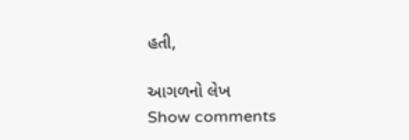હતી,

આગળનો લેખ
Show comments